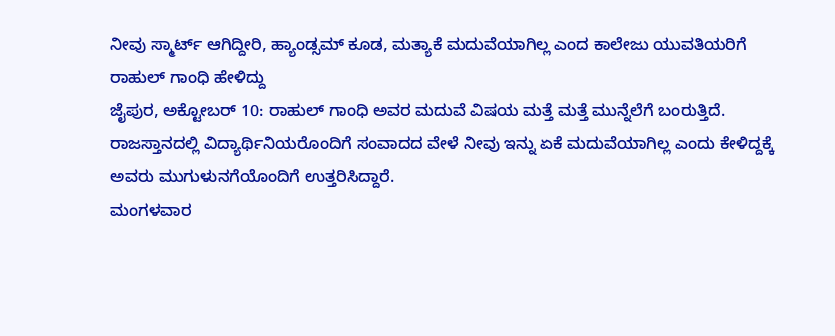ನೀವು ಸ್ಮಾರ್ಟ್ ಆಗಿದ್ದೀರಿ, ಹ್ಯಾಂಡ್ಸಮ್ ಕೂಡ, ಮತ್ಯಾಕೆ ಮದುವೆಯಾಗಿಲ್ಲ ಎಂದ ಕಾಲೇಜು ಯುವತಿಯರಿಗೆ ರಾಹುಲ್ ಗಾಂಧಿ ಹೇಳಿದ್ದು
ಜೈಪುರ, ಅಕ್ಟೋಬರ್ 10: ರಾಹುಲ್ ಗಾಂಧಿ ಅವರ ಮದುವೆ ವಿಷಯ ಮತ್ತೆ ಮತ್ತೆ ಮುನ್ನೆಲೆಗೆ ಬಂರುತ್ತಿದೆ. ರಾಜಸ್ತಾನದಲ್ಲಿ ವಿದ್ಯಾರ್ಥಿನಿಯರೊಂದಿಗೆ ಸಂವಾದದ ವೇಳೆ ನೀವು ಇನ್ನು ಏಕೆ ಮದುವೆಯಾಗಿಲ್ಲ ಎಂದು ಕೇಳಿದ್ದಕ್ಕೆ ಅವರು ಮುಗುಳುನಗೆಯೊಂದಿಗೆ ಉತ್ತರಿಸಿದ್ದಾರೆ.
ಮಂಗಳವಾರ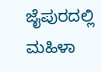ಜೈಪುರದಲ್ಲಿ ಮಹಿಳಾ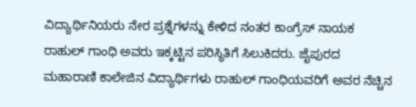ವಿದ್ಯಾರ್ಥಿನಿಯರು ನೇರ ಪ್ರಶ್ನೆಗಳನ್ನು ಕೇಳಿದ ನಂತರ ಕಾಂಗ್ರೆಸ್ ನಾಯಕ ರಾಹುಲ್ ಗಾಂಧಿ ಅವರು ಇಕ್ಕಟ್ಟಿನ ಪರಿಸ್ಥಿತಿಗೆ ಸಿಲುಕಿದರು. ಜೈಪುರದ ಮಹಾರಾಣಿ ಕಾಲೇಜಿನ ವಿದ್ಯಾರ್ಥಿಗಳು ರಾಹುಲ್ ಗಾಂಧಿಯವರಿಗೆ ಅವರ ನೆಚ್ಚಿನ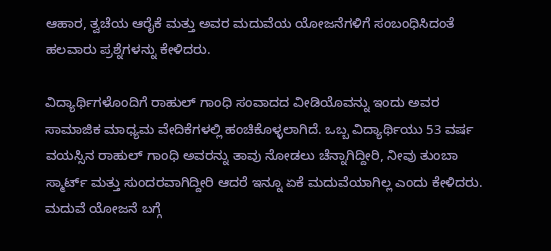ಆಹಾರ, ತ್ವಚೆಯ ಆರೈಕೆ ಮತ್ತು ಅವರ ಮದುವೆಯ ಯೋಜನೆಗಳಿಗೆ ಸಂಬಂಧಿಸಿದಂತೆ ಹಲವಾರು ಪ್ರಶ್ನೆಗಳನ್ನು ಕೇಳಿದರು.

ವಿದ್ಯಾರ್ಥಿಗಳೊಂದಿಗೆ ರಾಹುಲ್ ಗಾಂಧಿ ಸಂವಾದದ ವೀಡಿಯೊವನ್ನು ಇಂದು ಅವರ ಸಾಮಾಜಿಕ ಮಾಧ್ಯಮ ವೇದಿಕೆಗಳಲ್ಲಿ ಹಂಚಿಕೊಳ್ಳಲಾಗಿದೆ. ಒಬ್ಬ ವಿದ್ಯಾರ್ಥಿಯು 53 ವರ್ಷ ವಯಸ್ಸಿನ ರಾಹುಲ್ ಗಾಂಧಿ ಅವರನ್ನು ತಾವು ನೋಡಲು ಚೆನ್ನಾಗಿದ್ದೀರಿ, ನೀವು ತುಂಬಾ ಸ್ಮಾರ್ಟ್ ಮತ್ತು ಸುಂದರವಾಗಿದ್ದೀರಿ ಆದರೆ ಇನ್ನೂ ಏಕೆ ಮದುವೆಯಾಗಿಲ್ಲ ಎಂದು ಕೇಳಿದರು.
ಮದುವೆ ಯೋಜನೆ ಬಗ್ಗೆ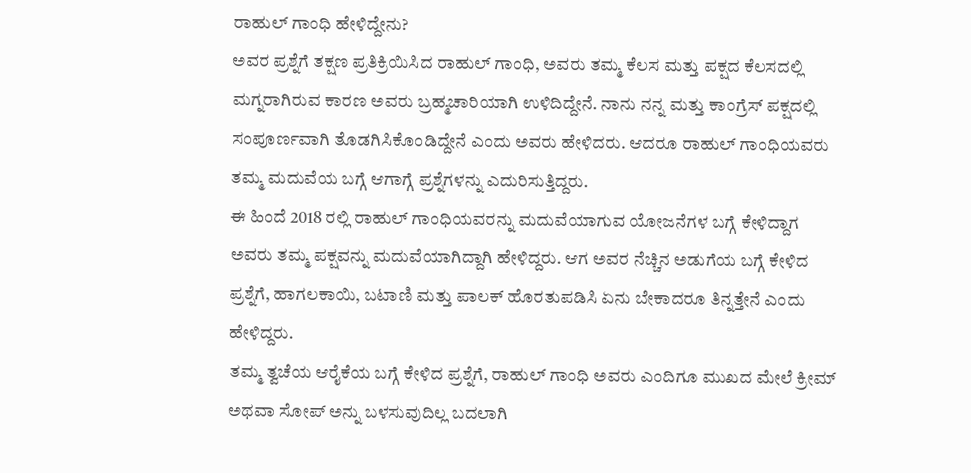ರಾಹುಲ್ ಗಾಂಧಿ ಹೇಳಿದ್ದೇನು?
ಅವರ ಪ್ರಶ್ನೆಗೆ ತಕ್ಷಣ ಪ್ರತಿಕ್ರಿಯಿಸಿದ ರಾಹುಲ್ ಗಾಂಧಿ, ಅವರು ತಮ್ಮ ಕೆಲಸ ಮತ್ತು ಪಕ್ಷದ ಕೆಲಸದಲ್ಲಿ ಮಗ್ನರಾಗಿರುವ ಕಾರಣ ಅವರು ಬ್ರಹ್ಮಚಾರಿಯಾಗಿ ಉಳಿದಿದ್ದೇನೆ. ನಾನು ನನ್ನ ಮತ್ತು ಕಾಂಗ್ರೆಸ್ ಪಕ್ಷದಲ್ಲಿ ಸಂಪೂರ್ಣವಾಗಿ ತೊಡಗಿಸಿಕೊಂಡಿದ್ದೇನೆ ಎಂದು ಅವರು ಹೇಳಿದರು. ಆದರೂ ರಾಹುಲ್ ಗಾಂಧಿಯವರು ತಮ್ಮ ಮದುವೆಯ ಬಗ್ಗೆ ಆಗಾಗ್ಗೆ ಪ್ರಶ್ನೆಗಳನ್ನು ಎದುರಿಸುತ್ತಿದ್ದರು.
ಈ ಹಿಂದೆ 2018 ರಲ್ಲಿ ರಾಹುಲ್ ಗಾಂಧಿಯವರನ್ನು ಮದುವೆಯಾಗುವ ಯೋಜನೆಗಳ ಬಗ್ಗೆ ಕೇಳಿದ್ದಾಗ ಅವರು ತಮ್ಮ ಪಕ್ಷವನ್ನು ಮದುವೆಯಾಗಿದ್ದಾಗಿ ಹೇಳಿದ್ದರು. ಆಗ ಅವರ ನೆಚ್ಚಿನ ಅಡುಗೆಯ ಬಗ್ಗೆ ಕೇಳಿದ ಪ್ರಶ್ನೆಗೆ, ಹಾಗಲಕಾಯಿ, ಬಟಾಣಿ ಮತ್ತು ಪಾಲಕ್ ಹೊರತುಪಡಿಸಿ ಏನು ಬೇಕಾದರೂ ತಿನ್ನತ್ತೇನೆ ಎಂದು ಹೇಳಿದ್ದರು.
ತಮ್ಮ ತ್ವಚೆಯ ಆರೈಕೆಯ ಬಗ್ಗೆ ಕೇಳಿದ ಪ್ರಶ್ನೆಗೆ, ರಾಹುಲ್ ಗಾಂಧಿ ಅವರು ಎಂದಿಗೂ ಮುಖದ ಮೇಲೆ ಕ್ರೀಮ್ ಅಥವಾ ಸೋಪ್ ಅನ್ನು ಬಳಸುವುದಿಲ್ಲ ಬದಲಾಗಿ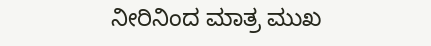ನೀರಿನಿಂದ ಮಾತ್ರ ಮುಖ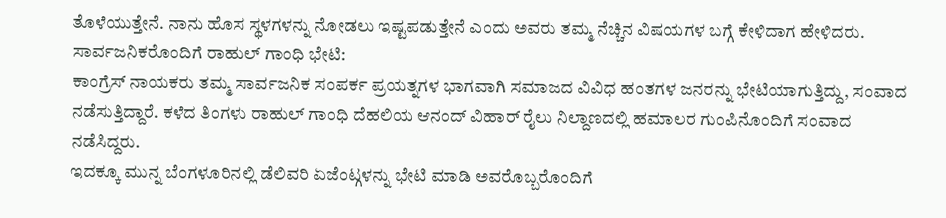ತೊಳೆಯುತ್ತೇನೆ. ನಾನು ಹೊಸ ಸ್ಥಳಗಳನ್ನು ನೋಡಲು ಇಷ್ಟಪಡುತ್ತೇನೆ ಎಂದು ಅವರು ತಮ್ಮ ನೆಚ್ಚಿನ ವಿಷಯಗಳ ಬಗ್ಗೆ ಕೇಳಿದಾಗ ಹೇಳಿದರು.
ಸಾರ್ವಜನಿಕರೊಂದಿಗೆ ರಾಹುಲ್ ಗಾಂಧಿ ಭೇಟಿ:
ಕಾಂಗ್ರೆಸ್ ನಾಯಕರು ತಮ್ಮ ಸಾರ್ವಜನಿಕ ಸಂಪರ್ಕ ಪ್ರಯತ್ನಗಳ ಭಾಗವಾಗಿ ಸಮಾಜದ ವಿವಿಧ ಹಂತಗಳ ಜನರನ್ನು ಭೇಟಿಯಾಗುತ್ತಿದ್ದು, ಸಂವಾದ ನಡೆಸುತ್ತಿದ್ದಾರೆ. ಕಳೆದ ತಿಂಗಳು ರಾಹುಲ್ ಗಾಂಧಿ ದೆಹಲಿಯ ಆನಂದ್ ವಿಹಾರ್ ರೈಲು ನಿಲ್ದಾಣದಲ್ಲಿ ಹಮಾಲರ ಗುಂಪಿನೊಂದಿಗೆ ಸಂವಾದ ನಡೆಸಿದ್ದರು.
ಇದಕ್ಕೂ ಮುನ್ನ ಬೆಂಗಳೂರಿನಲ್ಲಿ ಡೆಲಿವರಿ ಏಜೆಂಟ್ಗಳನ್ನು ಭೇಟಿ ಮಾಡಿ ಅವರೊಬ್ಬರೊಂದಿಗೆ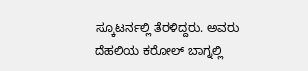ಸ್ಕೂಟರ್ನಲ್ಲಿ ತೆರಳಿದ್ದರು. ಅವರು ದೆಹಲಿಯ ಕರೋಲ್ ಬಾಗ್ನಲ್ಲಿ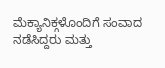ಮೆಕ್ಯಾನಿಕ್ಗಳೊಂದಿಗೆ ಸಂವಾದ ನಡೆಸಿದ್ದರು ಮತ್ತು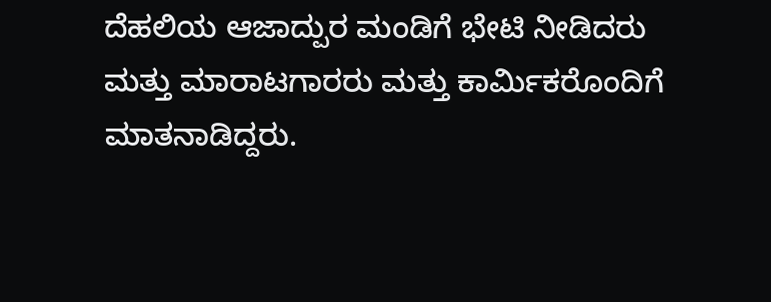ದೆಹಲಿಯ ಆಜಾದ್ಪುರ ಮಂಡಿಗೆ ಭೇಟಿ ನೀಡಿದರು ಮತ್ತು ಮಾರಾಟಗಾರರು ಮತ್ತು ಕಾರ್ಮಿಕರೊಂದಿಗೆ ಮಾತನಾಡಿದ್ದರು.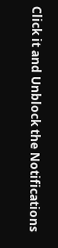Click it and Unblock the Notifications